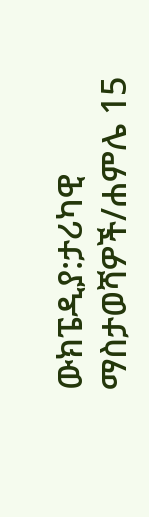ውክፔዲያ:ታሪካዊ ማስታወሻዎች/ሐምሌ 15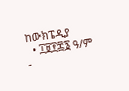ከውክፔዲያ
  • ፲፱፻፷፮ ዓ/ም -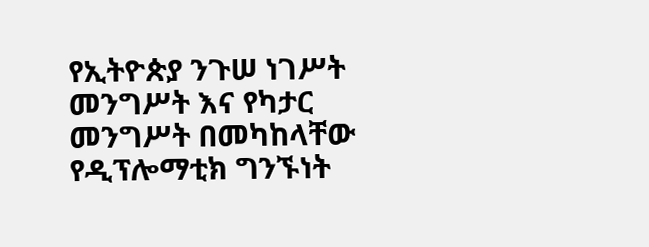የኢትዮጵያ ንጉሠ ነገሥት መንግሥት እና የካታር መንግሥት በመካከላቸው የዲፕሎማቲክ ግንኙነት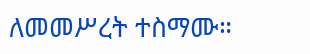ለመመሥረት ተስማሙ።